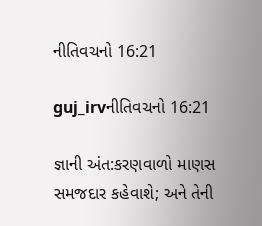નીતિવચનો 16:21

guj_irvનીતિવચનો 16:21

જ્ઞાની અંત:કરણવાળો માણસ સમજદાર કહેવાશે; અને તેની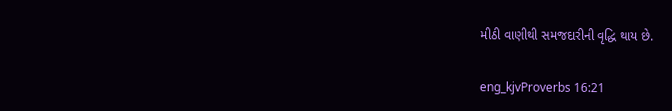મીઠી વાણીથી સમજદારીની વૃદ્ધિ થાય છે.

eng_kjvProverbs 16:21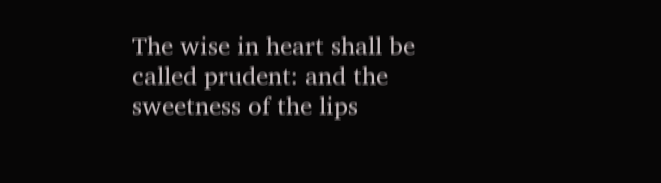The wise in heart shall be called prudent: and the sweetness of the lips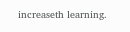increaseth learning.